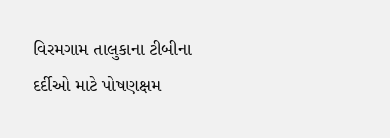વિરમગામ તાલુકાના ટીબીના દર્દીઓ માટે પોષણક્ષમ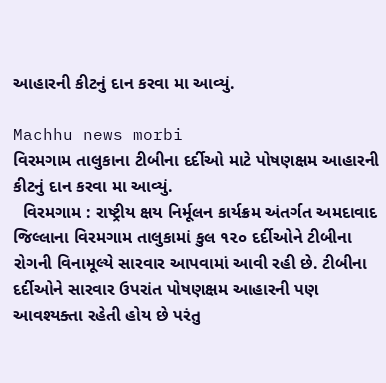આહારની કીટનું દાન કરવા મા આવ્યું.

Machhu news morbi
વિરમગામ તાલુકાના ટીબીના દર્દીઓ માટે પોષણક્ષમ આહારની કીટનું દાન કરવા મા આવ્યું.
  વિરમગામ : રાષ્ટ્રીય ક્ષય નિર્મૂલન કાર્યક્રમ અંતર્ગત અમદાવાદ જિલ્લાના વિરમગામ તાલુકામાં કુલ ૧૨૦ દર્દીઓને ટીબીના રોગની વિનામૂલ્યે સારવાર આપવામાં આવી રહી છે. ટીબીના દર્દીઓને સારવાર ઉપરાંત પોષણક્ષમ આહારની પણ આવશ્યક્તા રહેતી હોય છે પરંતુ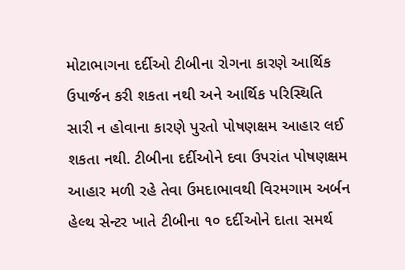મોટાભાગના દર્દીઓ ટીબીના રોગના કારણે આર્થિક ઉપાર્જન કરી શકતા નથી અને આર્થિક પરિસ્થિતિ સારી ન હોવાના કારણે પુરતો પોષણક્ષમ આહાર લઈ શકતા નથી. ટીબીના દર્દીઓને દવા ઉપરાંત પોષણક્ષમ આહાર મળી રહે તેવા ઉમદાભાવથી વિરમગામ અર્બન હેલ્થ સેન્ટર ખાતે ટીબીના ૧૦ દર્દીઓને દાતા સમર્થ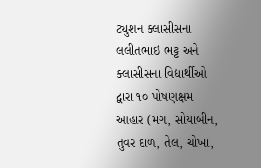ટ્યુશન ક્લાસીસના લલીતભાઇ ભટ્ટ અને ક્લાસીસના વિદ્યાર્થીઓ દ્વારા ૧૦ પોષણક્ષમ આહાર (મગ, સોયાબીન, તુવર દાળ, તેલ, ચોખા,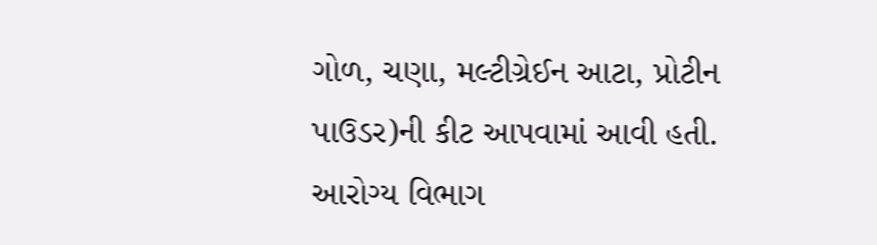ગોળ, ચણા, મલ્ટીગ્રેઈન આટા, પ્રોટીન પાઉડર)ની કીટ આપવામાં આવી હતી. આરોગ્ય વિભાગ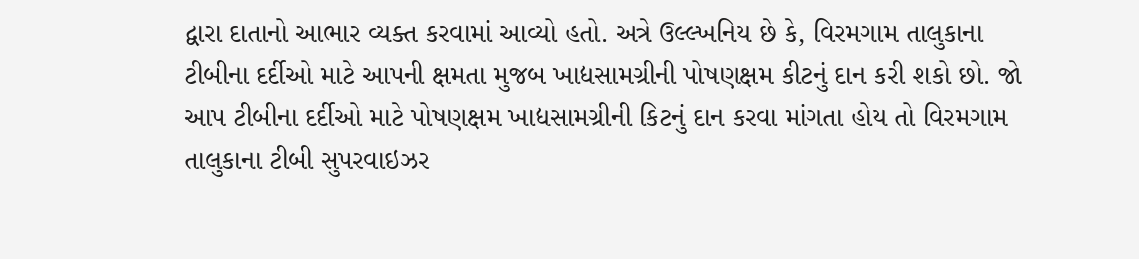દ્વારા દાતાનો આભાર વ્યક્ત કરવામાં આવ્યો હતો. અત્રે ઉલ્લ્ખનિય છે કે, વિરમગામ તાલુકાના ટીબીના દર્દીઓ માટે આપની ક્ષમતા મુજબ ખાદ્યસામગ્રીની પોષણક્ષમ કીટનું દાન કરી શકો છો. જો આપ ટીબીના દર્દીઓ માટે પોષણક્ષમ ખાદ્યસામગ્રીની કિટનું દાન કરવા માંગતા હોય તો વિરમગામ તાલુકાના ટીબી સુપરવાઇઝર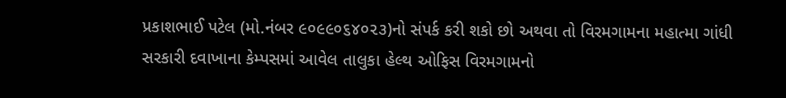પ્રકાશભાઈ પટેલ (મો.નંબર ૯૦૯૯૦૬૪૦૨૩)નો સંપર્ક કરી શકો છો અથવા તો વિરમગામના મહાત્મા ગાંધી સરકારી દવાખાના કેમ્પસમાં આવેલ તાલુકા હેલ્થ ઓફિસ વિરમગામનો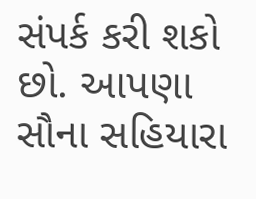સંપર્ક કરી શકો છો. આપણા સૌના સહિયારા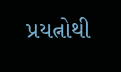પ્રયત્નોથી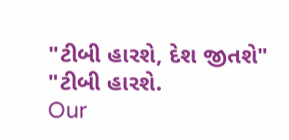"ટીબી હારશે, દેશ જીતશે" "ટીબી હારશે.
Our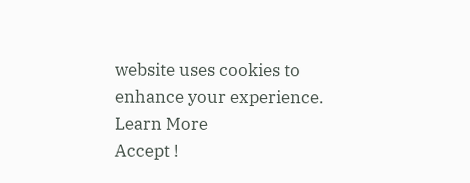website uses cookies to enhance your experience. Learn More
Accept !